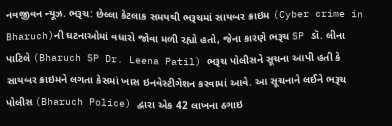નવજીવન ન્યૂઝ. ભરૂચ: છેલ્લા કેટલાક સમયથી ભરૂચમાં સાયબર ક્રાઇમ (Cyber crime in Bharuch)ની ઘટનાઓમાં વધારો જોવા મળી રહ્યો હતો, જેના કારણે ભરૂચ SP ડૉ. લીના પાટિલે (Bharuch SP Dr. Leena Patil) ભરૂચ પોલીસને સૂચના આપી હતી કે સાયબર ક્રાઇમને લગતા કેસમાં ખાસ ઇનવેસ્ટીગેશન કરવામાં આવે. આ સૂચનાને લઈને ભરૂચ પોલીસ (Bharuch Police) દ્વારા એક 42 લાખના ઠગાઇ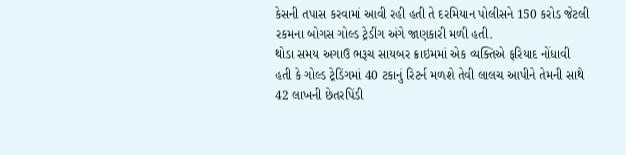કેસની તપાસ કરવામાં આવી રહી હતી તે દરમિયાન પોલીસને 150 કરોડ જેટલી રકમના બોગસ ગોલ્ડ ટ્રેડીંગ અંગે જાણકારી મળી હતી.
થોડા સમય અગાઉ ભરૂચ સાયબર ક્રાઇમમાં એક વ્યક્તિએ ફરિયાદ નોંધાવી હતી કે ગોલ્ડ ટ્રેડિંગમાં 40 ટકાનું રિટર્ન મળશે તેવી લાલચ આપીને તેમની સાથે 42 લાખની છેતરપિંડી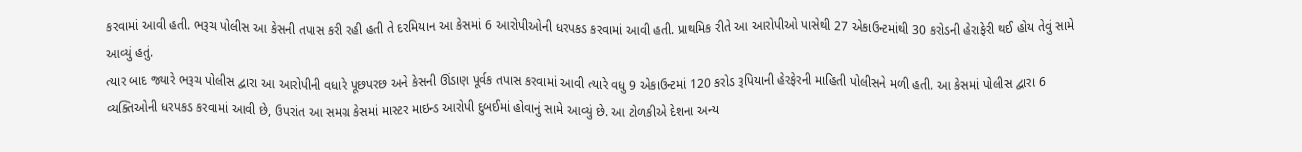કરવામાં આવી હતી. ભરૂચ પોલીસ આ કેસની તપાસ કરી રહી હતી તે દરમિયાન આ કેસમાં 6 આરોપીઓની ધરપકડ કરવામાં આવી હતી. પ્રાથમિક રીતે આ આરોપીઓ પાસેથી 27 એકાઉન્ટમાંથી 30 કરોડની હેરાફેરી થઈ હોય તેવું સામે આવ્યું હતું.
ત્યાર બાદ જ્યારે ભરૂચ પોલીસ દ્વારા આ આરોપીની વધારે પૂછપરછ અને કેસની ઊંડાણ પૂર્વક તપાસ કરવામાં આવી ત્યારે વધુ 9 એકાઉન્ટમાં 120 કરોડ રૂપિયાની હેરફેરની માહિતી પોલીસને મળી હતી. આ કેસમાં પોલીસ દ્વારા 6 વ્યક્તિઓની ધરપકડ કરવામાં આવી છે, ઉપરાંત આ સમગ્ર કેસમાં માસ્ટર માઇન્ડ આરોપી દુબઈમાં હોવાનું સામે આવ્યું છે. આ ટોળકીએ દેશના અન્ય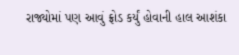રાજ્યોમાં પણ આવું ફ્રોડ કર્યું હોવાની હાલ આશંકા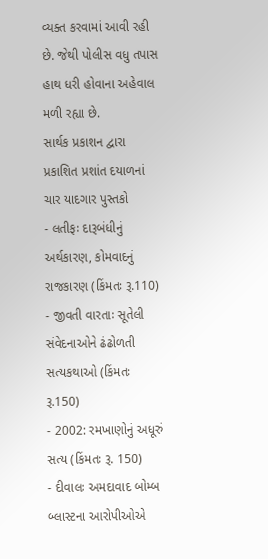વ્યક્ત કરવામાં આવી રહી છે. જેથી પોલીસ વધુ તપાસ હાથ ધરી હોવાના અહેવાલ મળી રહ્યા છે.
સાર્થક પ્રકાશન દ્વારા પ્રકાશિત પ્રશાંત દયાળનાં ચાર યાદગાર પુસ્તકો
- લતીફઃ દારૂબંધીનું અર્થકારણ, કોમવાદનું રાજકારણ (કિંમતઃ રૂ.110)
- જીવતી વારતાઃ સૂતેલી સંવેદનાઓને ઢંઢોળતી સત્યકથાઓ (કિંમતઃ રૂ.150)
- 2002: રમખાણોનું અધૂરું સત્ય (કિંમતઃ રૂ. 150)
- દીવાલઃ અમદાવાદ બોમ્બ બ્લાસ્ટના આરોપીઓએ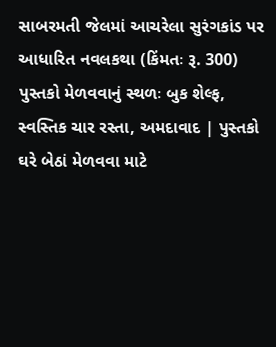સાબરમતી જેલમાં આચરેલા સુરંગકાંડ પર આધારિત નવલકથા (કિંમતઃ રૂ. 300)
પુસ્તકો મેળવવાનું સ્થળઃ બુક શેલ્ફ, સ્વસ્તિક ચાર રસ્તા, અમદાવાદ | પુસ્તકો ઘરે બેઠાં મેળવવા માટે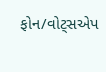ફોન/વોટ્સએપ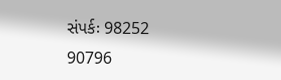સંપર્કઃ 98252 90796